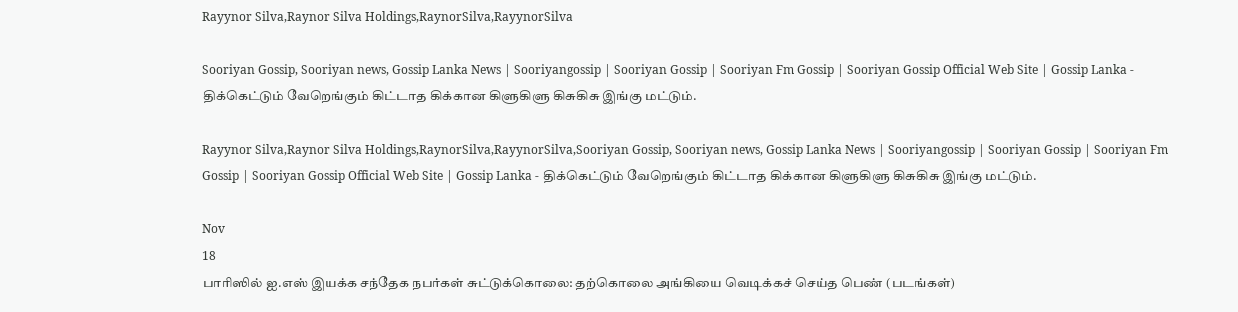Rayynor Silva,Raynor Silva Holdings,RaynorSilva,RayynorSilva

Sooriyan Gossip, Sooriyan news, Gossip Lanka News | Sooriyangossip | Sooriyan Gossip | Sooriyan Fm Gossip | Sooriyan Gossip Official Web Site | Gossip Lanka - திக்கெட்டும் வேறெங்கும் கிட்டாத கிக்கான கிளுகிளு கிசுகிசு இங்கு மட்டும்.

Rayynor Silva,Raynor Silva Holdings,RaynorSilva,RayynorSilva,Sooriyan Gossip, Sooriyan news, Gossip Lanka News | Sooriyangossip | Sooriyan Gossip | Sooriyan Fm Gossip | Sooriyan Gossip Official Web Site | Gossip Lanka - திக்கெட்டும் வேறெங்கும் கிட்டாத கிக்கான கிளுகிளு கிசுகிசு இங்கு மட்டும்.

Nov
18
பாரிஸில் ஐ.எஸ் இயக்க சந்தேக நபர்கள் சுட்டுக்கொலை: தற்கொலை அங்கியை வெடிக்கச் செய்த பெண் (படங்கள்)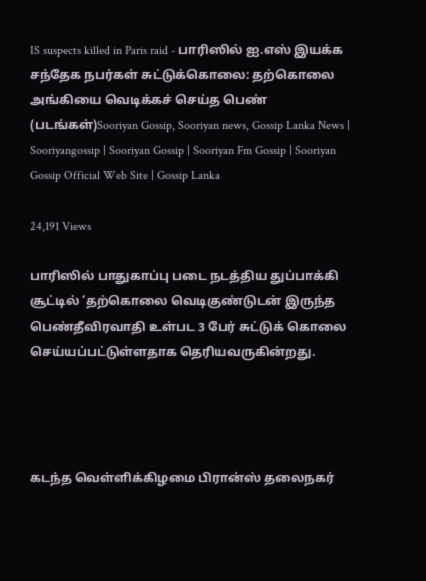IS suspects killed in Paris raid - பாரிஸில் ஐ.எஸ் இயக்க சந்தேக நபர்கள் சுட்டுக்கொலை: தற்கொலை அங்கியை வெடிக்கச் செய்த பெண் (படங்கள்)Sooriyan Gossip, Sooriyan news, Gossip Lanka News | Sooriyangossip | Sooriyan Gossip | Sooriyan Fm Gossip | Sooriyan Gossip Official Web Site | Gossip Lanka

24,191 Views

பாரிஸில் பாதுகாப்பு படை நடத்திய துப்பாக்கி சூட்டில் ‘தற்கொலை வெடிகுண்டுடன் இருந்த பெண்தீவிரவாதி உள்பட 3 பேர் சுட்டுக் கொலை செய்யப்பட்டுள்ளதாக தெரியவருகின்றது.




கடந்த வெள்ளிக்கிழமை பிரான்ஸ் தலைநகர்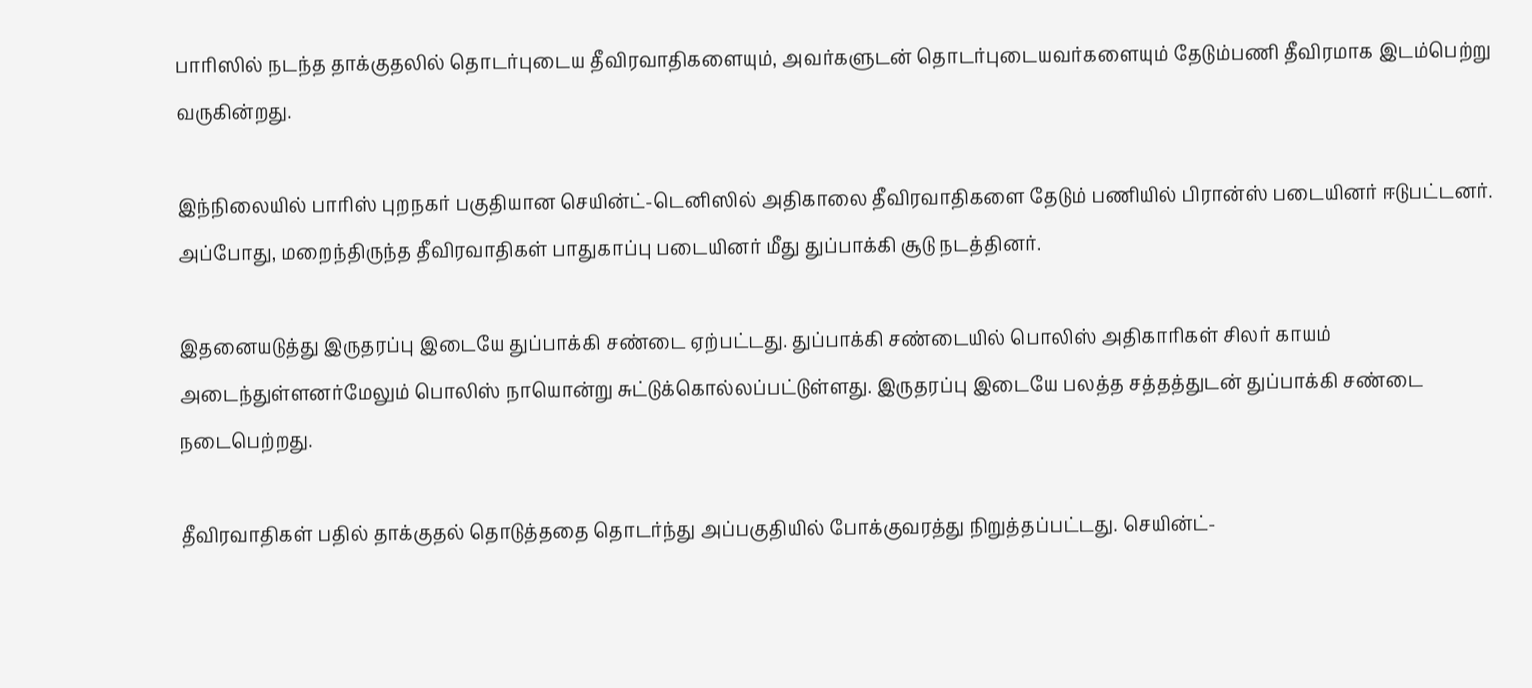பாரிஸில் நடந்த தாக்குதலில் தொடர்புடைய தீவிரவாதிகளையும், அவர்களுடன் தொடர்புடையவர்களையும் தேடும்பணி தீவிரமாக இடம்பெற்று வருகின்றது.

இந்நிலையில் பாரிஸ் புறநகர் பகுதியான செயின்ட்-டெனிஸில் அதிகாலை தீவிரவாதிகளை தேடும் பணியில் பிரான்ஸ் படையினர் ஈடுபட்டனர். அப்போது, மறைந்திருந்த தீவிரவாதிகள் பாதுகாப்பு படையினர் மீது துப்பாக்கி சூடு நடத்தினர்.

இதனையடுத்து இருதரப்பு இடையே துப்பாக்கி சண்டை ஏற்பட்டது. துப்பாக்கி சண்டையில் பொலிஸ் அதிகாரிகள் சிலர் காயம் அடைந்துள்ளனர்மேலும் பொலிஸ் நாயொன்று சுட்டுக்கொல்லப்பட்டுள்ளது. இருதரப்பு இடையே பலத்த சத்தத்துடன் துப்பாக்கி சண்டை நடைபெற்றது.

தீவிரவாதிகள் பதில் தாக்குதல் தொடுத்ததை தொடர்ந்து அப்பகுதியில் போக்குவரத்து நிறுத்தப்பட்டது. செயின்ட்-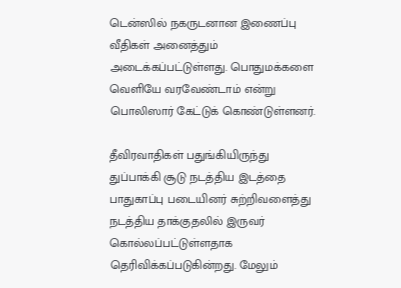டென்ஸில் நகருடனான இணைப்பு வீதிகள் அனைத்தும் அடைக்கப்பட்டுள்ளது. பொதுமக்களை வெளியே வரவேண்டாம் என்று பொலிஸார் கேட்டுக் கொண்டுள்ளனர்.

தீவிரவாதிகள் பதுங்கியிருந்து துப்பாக்கி சூடு நடத்திய இடத்தை பாதுகாப்பு படையினர் சுற்றிவளைத்து நடத்திய தாக்குதலில் இருவர் கொல்லப்பட்டுள்ளதாக தெரிவிக்கப்படுகின்றது. மேலும்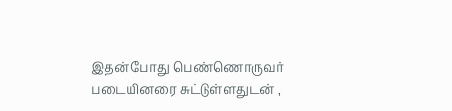இதன்போது பெண்ணொருவர் படையினரை சுட்டுள்ளதுடன் ,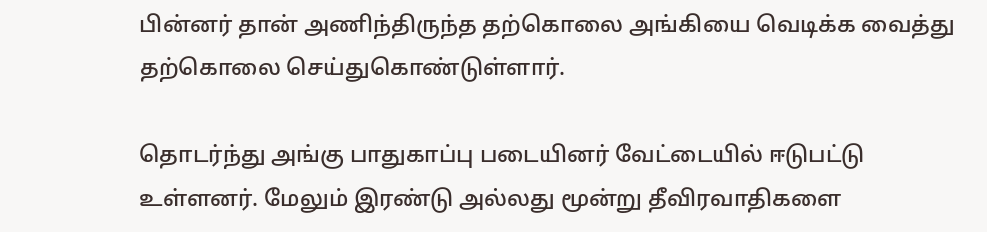பின்னர் தான் அணிந்திருந்த தற்கொலை அங்கியை வெடிக்க வைத்து தற்கொலை செய்துகொண்டுள்ளார்.

தொடர்ந்து அங்கு பாதுகாப்பு படையினர் வேட்டையில் ஈடுபட்டு உள்ளனர். மேலும் இரண்டு அல்லது மூன்று தீவிரவாதிகளை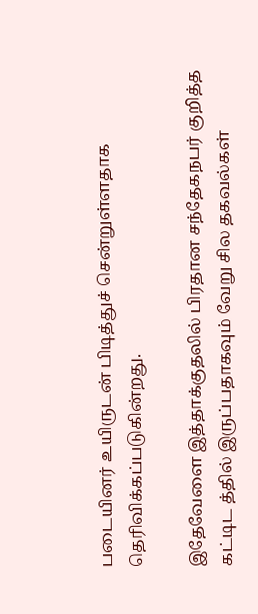படையினர் உயிருடன் பிடித்துச் சென்றுள்ளதாக தெரிவிக்கப்படுகின்றது.

இதேவேளை இத்தாக்குதலில் பிரதான சந்தேகநபர் குறித்த கட்டிட த்தில் இருப்பதாகவும் வேறு சில தகவல்கள்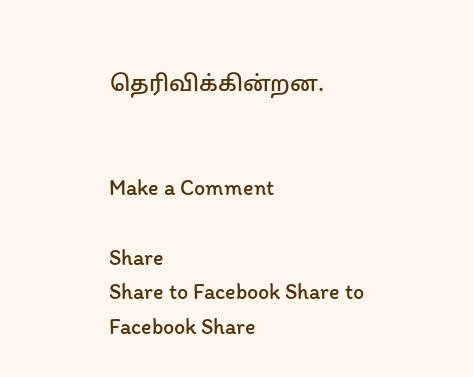தெரிவிக்கின்றன.


Make a Comment

Share
Share to Facebook Share to Facebook Share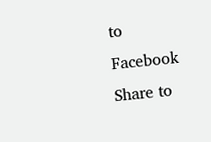to Facebook Share to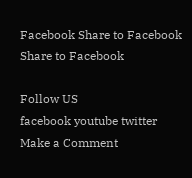Facebook Share to Facebook Share to Facebook

Follow US
facebook youtube twitter
Make a Comment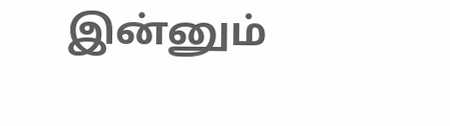இன்னும்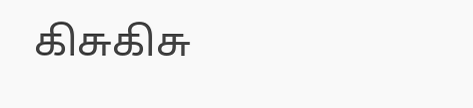கிசுகிசு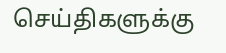செய்திகளுக்கு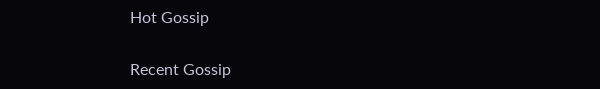Hot Gossip


Recent Gossip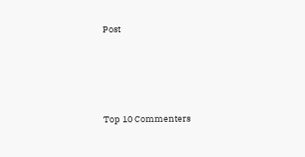Post




Top 10 Commenters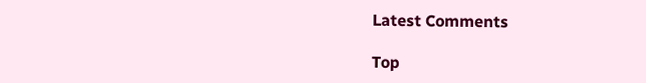Latest Comments

Top